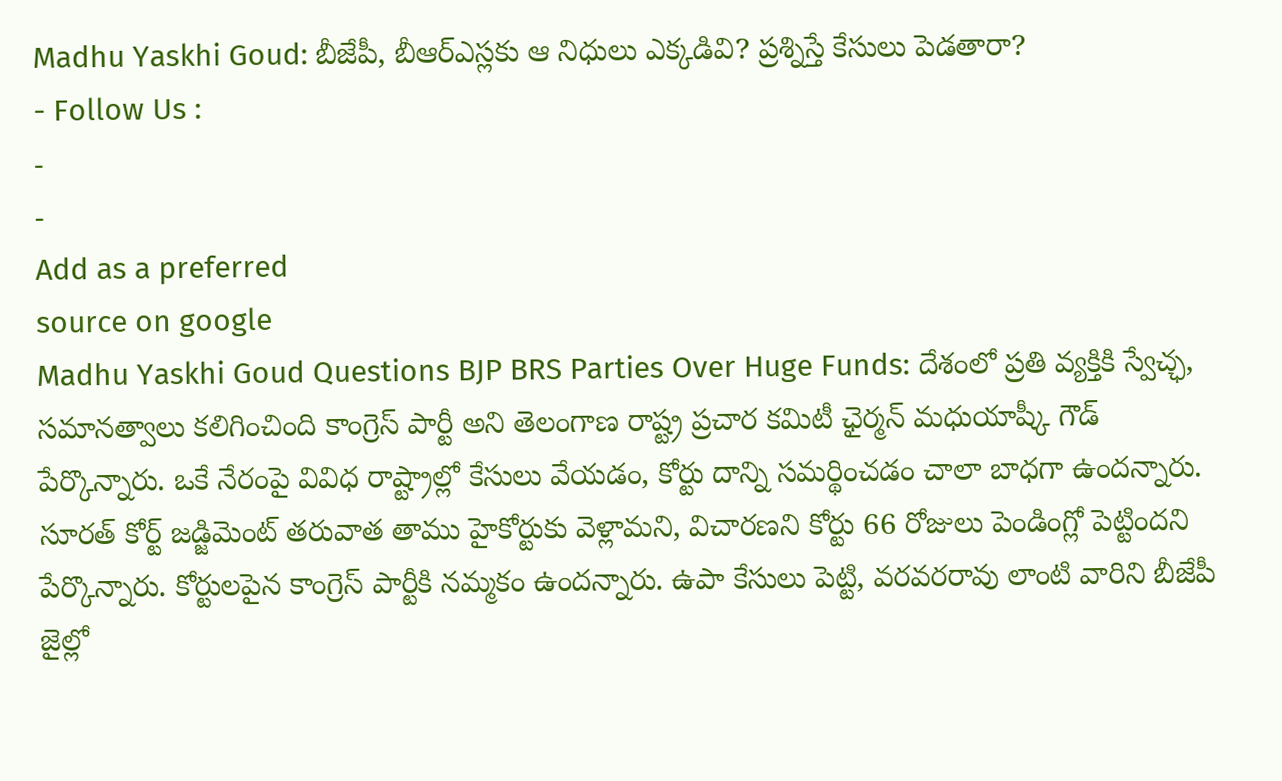Madhu Yaskhi Goud: బీజేపీ, బీఆర్ఎస్లకు ఆ నిధులు ఎక్కడివి? ప్రశ్నిస్తే కేసులు పెడతారా?
- Follow Us :
-
-
Add as a preferred
source on google
Madhu Yaskhi Goud Questions BJP BRS Parties Over Huge Funds: దేశంలో ప్రతి వ్యక్తికి స్వేచ్ఛ, సమానత్వాలు కలిగించింది కాంగ్రెస్ పార్టీ అని తెలంగాణ రాష్ట్ర ప్రచార కమిటీ ఛైర్మన్ మధుయాష్కీ గౌడ్ పేర్కొన్నారు. ఒకే నేరంపై వివిధ రాష్ట్రాల్లో కేసులు వేయడం, కోర్టు దాన్ని సమర్థించడం చాలా బాధగా ఉందన్నారు. సూరత్ కోర్ట్ జడ్జిమెంట్ తరువాత తాము హైకోర్టుకు వెళ్లామని, విచారణని కోర్టు 66 రోజులు పెండింగ్లో పెట్టిందని పేర్కొన్నారు. కోర్టులపైన కాంగ్రెస్ పార్టీకి నమ్మకం ఉందన్నారు. ఉపా కేసులు పెట్టి, వరవరరావు లాంటి వారిని బీజేపీ జైల్లో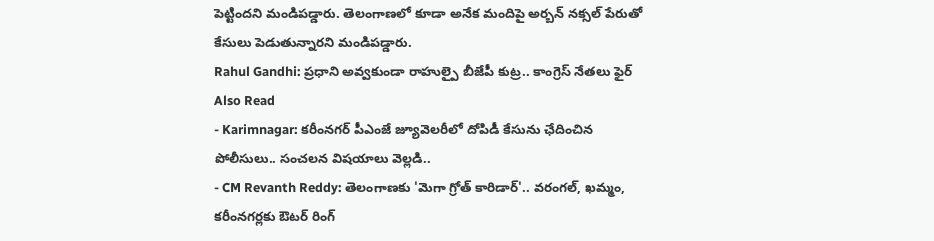పెట్టిందని మండిపడ్డారు. తెలంగాణలో కూడా అనేక మందిపై అర్బన్ నక్సల్ పేరుతో కేసులు పెడుతున్నారని మండిపడ్డారు.
Rahul Gandhi: ప్రధాని అవ్వకుండా రాహుల్పై బీజేపీ కుట్ర.. కాంగ్రెస్ నేతలు ఫైర్
Also Read
- Karimnagar: కరీంనగర్ పీఎంజే జ్యూవెలరీలో దోపిడీ కేసును ఛేదించిన పోలీసులు.. సంచలన విషయాలు వెల్లడి..
- CM Revanth Reddy: తెలంగాణకు 'మెగా గ్రోత్ కారిడార్'.. వరంగల్, ఖమ్మం, కరీంనగర్లకు ఔటర్ రింగ్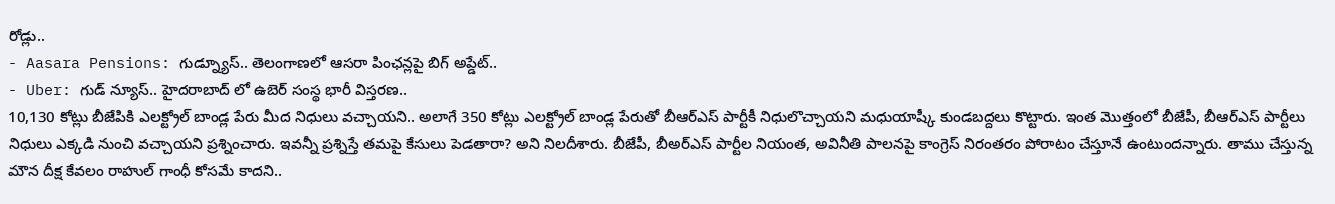రోడ్లు..
- Aasara Pensions: గుడ్న్యూస్.. తెలంగాణలో ఆసరా పింఛన్లపై బిగ్ అప్డేట్..
- Uber: గుడ్ న్యూస్.. హైదరాబాద్ లో ఉబెర్ సంస్థ భారీ విస్తరణ..
10,130 కోట్లు బీజేపికి ఎలక్ట్రోల్ బాండ్ల పేరు మీద నిధులు వచ్చాయని.. అలాగే 350 కోట్లు ఎలక్ట్రోల్ బాండ్ల పేరుతో బీఆర్ఎస్ పార్టీకీ నిధులొచ్చాయని మధుయాష్కీ కుండబద్దలు కొట్టారు. ఇంత మొత్తంలో బీజేపీ, బీఆర్ఎస్ పార్టీలు నిధులు ఎక్కడి నుంచి వచ్చాయని ప్రశ్నించారు. ఇవన్నీ ప్రశ్నిస్తే తమపై కేసులు పెడతారా? అని నిలదీశారు. బీజేపీ, బీఅర్ఎస్ పార్టీల నియంత, అవినీతి పాలనపై కాంగ్రెస్ నిరంతరం పోరాటం చేస్తూనే ఉంటుందన్నారు. తాము చేస్తున్న మౌన దీక్ష కేవలం రాహుల్ గాంధీ కోసమే కాదని..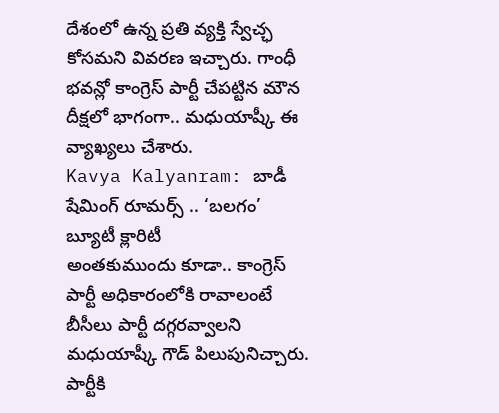దేశంలో ఉన్న ప్రతి వ్యక్తి స్వేచ్ఛ కోసమని వివరణ ఇచ్చారు. గాంధీ భవన్లో కాంగ్రెస్ పార్టీ చేపట్టిన మౌన దీక్షలో భాగంగా.. మధుయాష్కీ ఈ వ్యాఖ్యలు చేశారు.
Kavya Kalyanram: బాడీ షేమింగ్ రూమర్స్ .. ‘బలగం’ బ్యూటీ క్లారిటీ
అంతకుముందు కూడా.. కాంగ్రెస్ పార్టీ అధికారంలోకి రావాలంటే బీసీలు పార్టీ దగ్గరవ్వాలని మధుయాష్కీ గౌడ్ పిలుపునిచ్చారు. పార్టీకి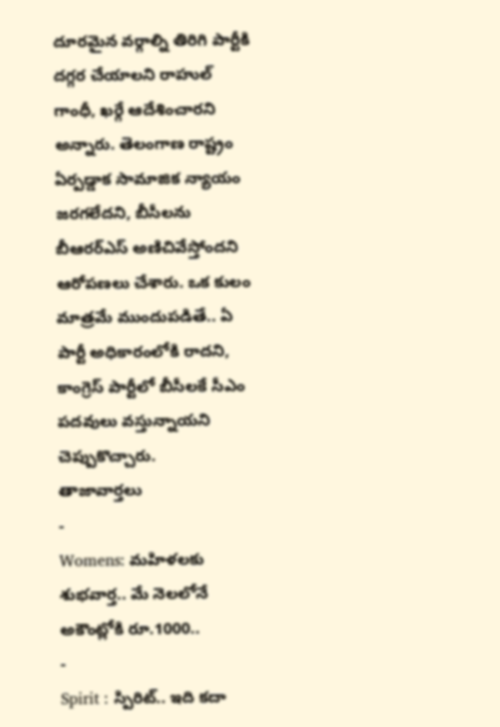దూరమైన వర్గాల్ని తిరిగి పార్టీకి దగ్గర చేయాలని రాహుల్ గాంధీ, ఖర్గే ఆదేశించారని అన్నారు. తెలంగాణ రాష్ట్రం ఏర్పడ్డాక సామాజిక న్యాయం జరగలేదని, బీసీలను బీఆరర్ఎస్ అణిచివేస్తోందని ఆరోపణలు చేశారు. ఒక కులం మాత్రమే ముందుపడితే.. ఏ పార్టీ అధికారంలోకి రాదని, కాంగ్రెస్ పార్టీలో బీసీలకే సీఎం పదవులు వస్తున్నాయని చెప్పుకొచ్చారు.
తాజావార్తలు
-
Womens: మహిళలకు శుభవార్త.. మే నెలలోనే అకౌంట్లోకి రూ.1000..
-
Spirit : స్పిరిట్.. ఇది కదా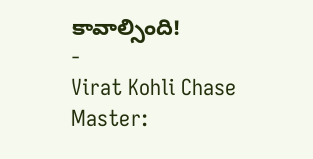కావాల్సింది!
-
Virat Kohli Chase Master: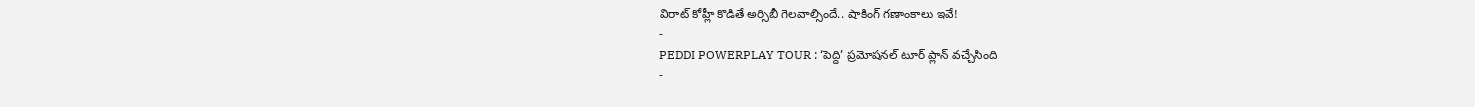విరాట్ కోహ్లీ కొడితే అర్సిబీ గెలవాల్సిందే.. షాకింగ్ గణాంకాలు ఇవే!
-
PEDDI POWERPLAY TOUR : ‘పెద్ది’ ప్రమోషనల్ టూర్ ప్లాన్ వచ్చేసింది
-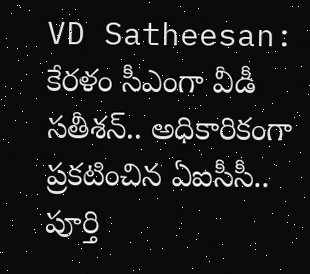VD Satheesan: కేరళం సీఎంగా వీడీ సతీశన్.. అధికారికంగా ప్రకటించిన ఏఐసీసీ.. పూర్తి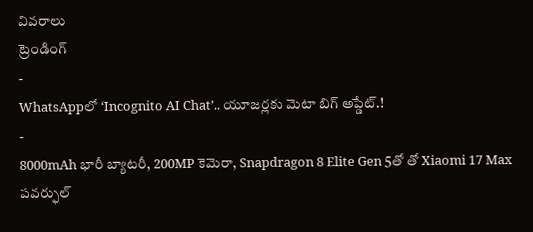వివరాలు
ట్రెండింగ్
-
WhatsAppలో ‘Incognito AI Chat’.. యూజర్లకు మెటా బిగ్ అప్డేట్.!
-
8000mAh భారీ బ్యాటరీ, 200MP కెమెరా, Snapdragon 8 Elite Gen 5తో తో Xiaomi 17 Max పవర్ఫుల్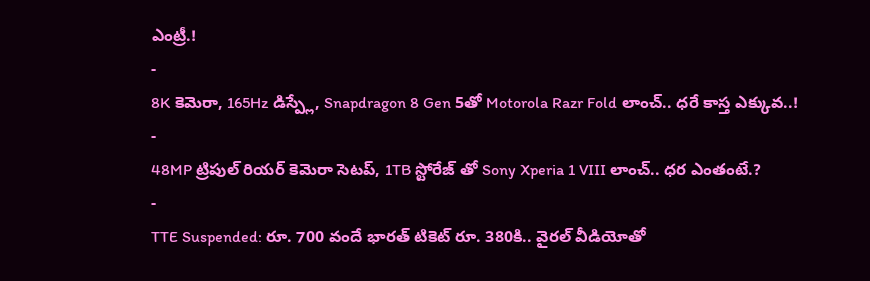ఎంట్రీ.!
-
8K కెమెరా, 165Hz డిస్ప్లే, Snapdragon 8 Gen 5తో Motorola Razr Fold లాంచ్.. ధరే కాస్త ఎక్కువ..!
-
48MP ట్రిపుల్ రియర్ కెమెరా సెటప్, 1TB స్టోరేజ్ తో Sony Xperia 1 VIII లాంచ్.. ధర ఎంతంటే.?
-
TTE Suspended: రూ. 700 వందే భారత్ టికెట్ రూ. 380కి.. వైరల్ వీడియోతో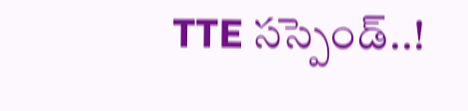TTE సస్పెండ్..!